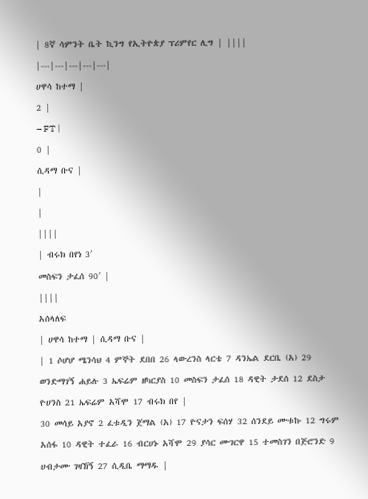| 8ኛ ሳምንት ቤት ኪንግ የኢትዮጵያ ፕሪምየር ሊግ | ||||
|---|---|---|---|---|
ሀዋሳ ከተማ |
2 |
– FT |
0 |
ሲዳማ ቡና |
|
|
||||
| ብሩክ በየነ 3′
መስፍን ታፈሰ 90′ |
||||
አሰላለፍ
| ሀዋሳ ከተማ | ሲዳማ ቡና |
| 1 ሶሆሆ ሜንሳህ 4 ምኞት ደበበ 26 ላውረንስ ላርቴ 7 ዳንኤል ደርቤ (አ) 29 ወንድማገኝ ሐይሉ 3 ኤፍሬም ዘካርያስ 10 መስፍን ታፈሰ 18 ዳዊት ታደሰ 12 ደስታ ዮሀንስ 21 ኤፍሬም አሻሞ 17 ብሩክ በየ |
30 መሳይ አያኖ 2 ፈቱዲን ጀማል (አ) 17 ዮናታን ፍሰሃ 32 ሰንደይ ሙቱኩ 12 ግሩም አሰፋ 10 ዳዊት ተፈራ 16 ብርሀኑ አሻሞ 29 ያሳር ሙገርዋ 15 ተመስገን በጅሮንድ 9 ሀብታሙ ገዛኸኝ 27 ሲዲቤ ማማዱ |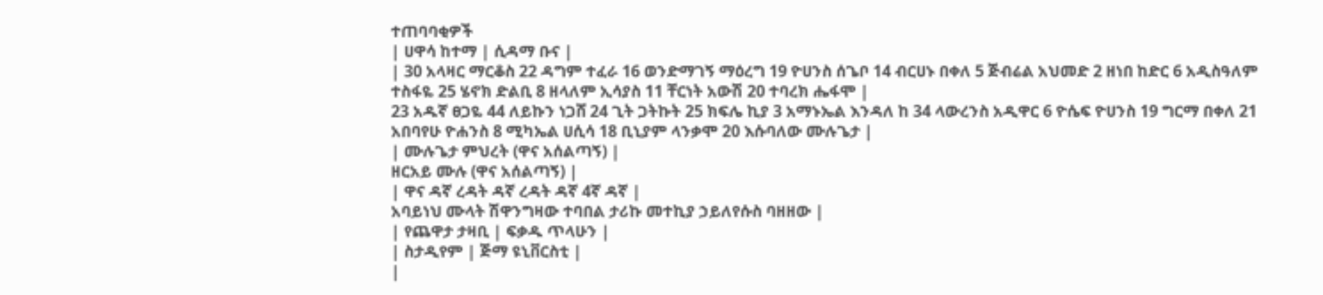ተጠባባቂዎች
| ሀዋሳ ከተማ | ሲዳማ ቡና |
| 30 አላዛር ማርቆስ 22 ዳግም ተፈራ 16 ወንድማገኝ ማዕረግ 19 ዮሀንስ ሰጌቦ 14 ብርሀኑ በቀለ 5 ጅብሬል አህመድ 2 ዘነበ ከድር 6 አዲስዓለም ተስፋዬ 25 ሄኖክ ድልቢ 8 ዘላለም ኢሳያስ 11 ቸርነት አውሽ 20 ተባረክ ሔፋሞ |
23 አዱኛ ፀጋዬ 44 ለይኩን ነጋሸ 24 ጊት ጋትኩት 25 ክፍሌ ኪያ 3 አማኑኤል እንዳለ ከ 34 ላውረንስ አዲዋር 6 ዮሴፍ ዮሀንስ 19 ግርማ በቀለ 21 አበባየሁ ዮሐንስ 8 ሚካኤል ሀሲሳ 18 ቢኒያም ላንቃሞ 20 እሱባለው ሙሉጌታ |
| ሙሉጌታ ምህረት (ዋና አሰልጣኝ) |
ዘርአይ ሙሉ (ዋና አሰልጣኝ) |
| ዋና ዳኛ ረዳት ዳኛ ረዳት ዳኛ 4ኛ ዳኛ |
አባይነህ ሙላት ሽዋንግዛው ተባበል ታሪኩ መተኪያ ኃይለየሱስ ባዘዘው |
| የጨዋታ ታዛቢ | ፍቃዱ ጥላሁን |
| ስታዲየም | ጅማ ዩኒቨርስቲ |
|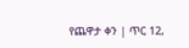የጨዋታ ቀን | ጥር 12,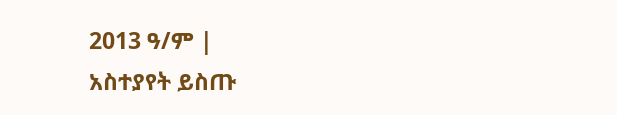2013 ዓ/ም |
አስተያየት ይስጡ